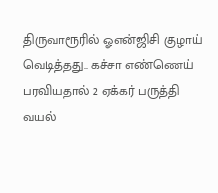திருவாரூரில் ஓஎன்ஜிசி குழாய் வெடித்தது.. கச்சா எண்ணெய் பரவியதால் 2 ஏக்கர் பருத்தி வயல்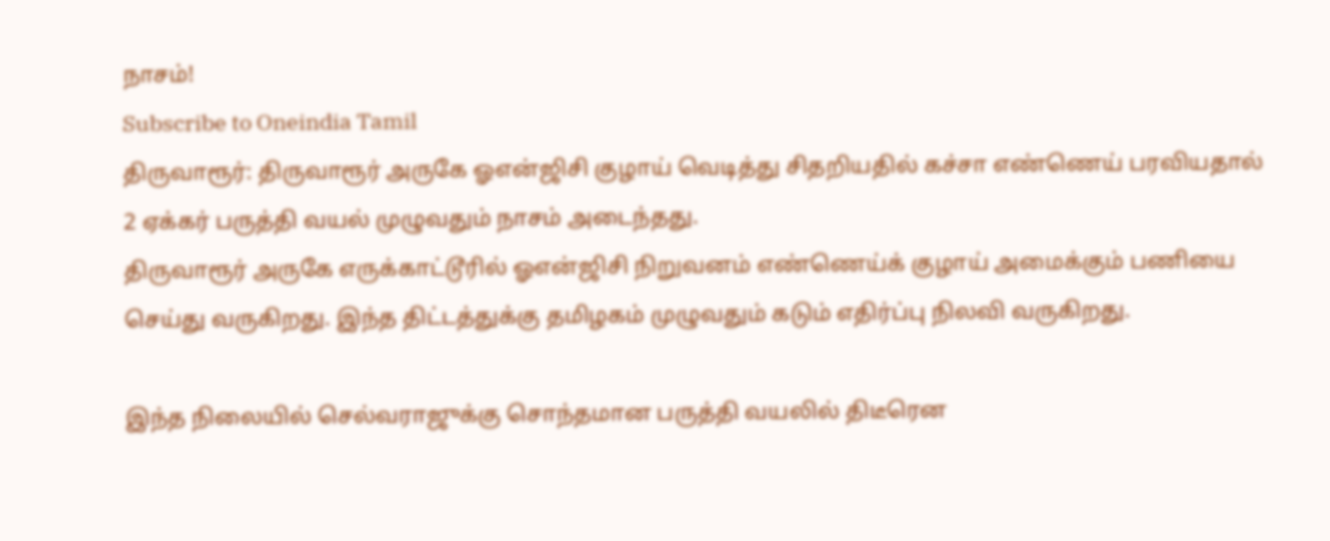நாசம்!
Subscribe to Oneindia Tamil
திருவாரூர்: திருவாரூர் அருகே ஓஎன்ஜிசி குழாய் வெடித்து சிதறியதில் கச்சா எண்ணெய் பரவியதால் 2 ஏக்கர் பருத்தி வயல் முழுவதும் நாசம் அடைந்தது.
திருவாரூர் அருகே எருக்காட்டூரில் ஓஎன்ஜிசி நிறுவனம் எண்ணெய்க் குழாய் அமைக்கும் பணியை செய்து வருகிறது. இந்த திட்டத்துக்கு தமிழகம் முழுவதும் கடும் எதிர்ப்பு நிலவி வருகிறது.

இந்த நிலையில் செல்வராஜுக்கு சொந்தமான பருத்தி வயலில் திடீரென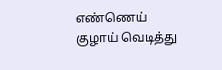எண்ணெய் குழாய் வெடித்து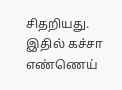சிதறியது. இதில் கச்சா எண்ணெய்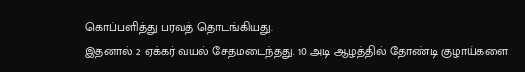கொப்பளித்து பரவத் தொடங்கியது.
இதனால் 2 ஏக்கர் வயல் சேதமடைந்தது. 10 அடி ஆழத்தில் தோண்டி குழாய்களை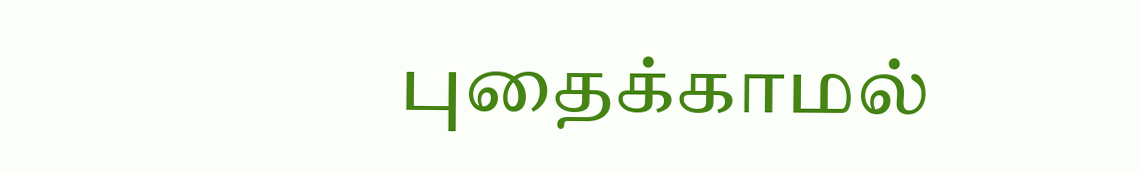புதைக்காமல்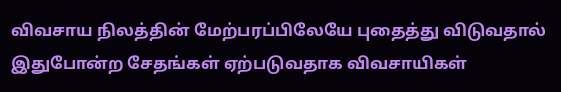விவசாய நிலத்தின் மேற்பரப்பிலேயே புதைத்து விடுவதால் இதுபோன்ற சேதங்கள் ஏற்படுவதாக விவசாயிகள்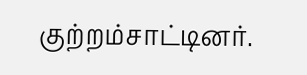குற்றம்சாட்டினர்.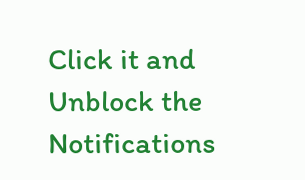Click it and Unblock the Notifications